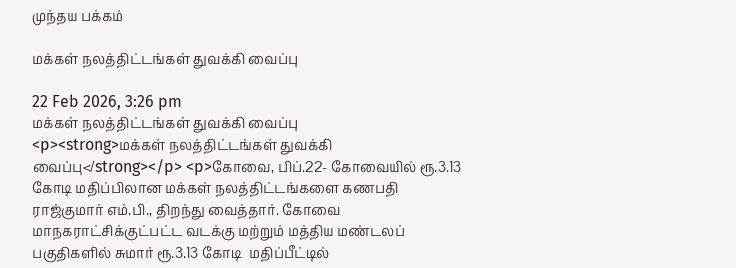முந்தய பக்கம்

மக்கள் நலத்திட்டங்கள் துவக்கி வைப்பு

22 Feb 2026, 3:26 pm
மக்கள் நலத்திட்டங்கள் துவக்கி வைப்பு
<p><strong>மக்கள் நலத்திட்டங்கள் துவக்கி வைப்பு</strong></p> <p>கோவை, பிப்.22- கோவையில் ரூ.3.13 கோடி மதிப்பிலான மக்கள் நலத்திட்டங்களை கணபதி ராஜ்குமார் எம்.பி., திறந்து வைத்தார். கோவை மாநகராட்சிக்குட்பட்ட வடக்கு மற்றும் மத்திய மண்டலப் பகுதிகளில் சுமார் ரூ.3.13 கோடி  மதிப்பீட்டில்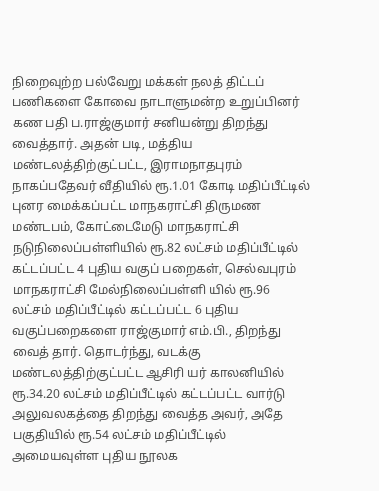நிறைவுற்ற பல்வேறு மக்கள் நலத் திட்டப் பணிகளை கோவை நாடாளுமன்ற உறுப்பினர் கண பதி ப.ராஜ்குமார் சனியன்று திறந்து வைத்தார். அதன் படி, மத்திய மண்டலத்திற்குட்பட்ட, இராமநாதபுரம் நாகப்பதேவர் வீதியில் ரூ.1.01 கோடி மதிப்பீட்டில் புனர மைக்கப்பட்ட மாநகராட்சி திருமண மண்டபம், கோட்டைமேடு மாநகராட்சி நடுநிலைப்பள்ளியில் ரூ.82 லட்சம் மதிப்பீட்டில் கட்டப்பட்ட 4 புதிய வகுப் பறைகள், செல்வபுரம் மாநகராட்சி மேல்நிலைப்பள்ளி யில் ரூ.96 லட்சம் மதிப்பீட்டில் கட்டப்பட்ட 6 புதிய  வகுப்பறைகளை ராஜ்குமார் எம்.பி., திறந்து வைத் தார். தொடர்ந்து, வடக்கு மண்டலத்திற்குட்பட்ட ஆசிரி யர் காலனியில் ரூ.34.20 லட்சம் மதிப்பீட்டில் கட்டப்பட்ட வார்டு அலுவலகத்தை திறந்து வைத்த அவர், அதே பகுதியில் ரூ.54 லட்சம் மதிப்பீட்டில் அமையவுள்ள புதிய நூலக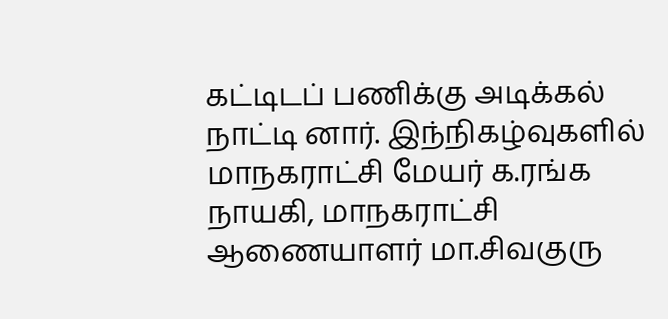கட்டிடப் பணிக்கு அடிக்கல் நாட்டி னார். இந்நிகழ்வுகளில் மாநகராட்சி மேயர் க.ரங்க நாயகி, மாநகராட்சி ஆணையாளர் மா.சிவகுரு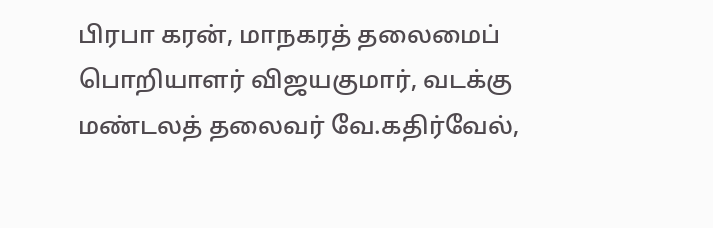பிரபா கரன், மாநகரத் தலைமைப் பொறியாளர் விஜயகுமார், வடக்கு மண்டலத் தலைவர் வே.கதிர்வேல்,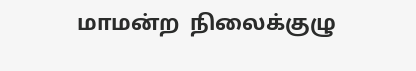மாமன்ற  நிலைக்குழு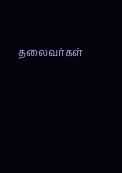தலைவர்கள்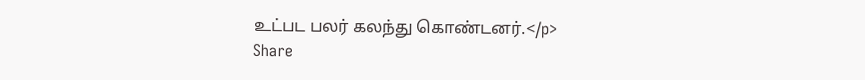உட்பட பலர் கலந்து கொண்டனர்.</p>
Share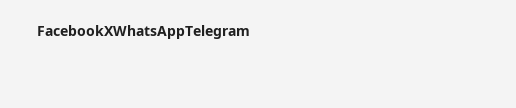FacebookXWhatsAppTelegram